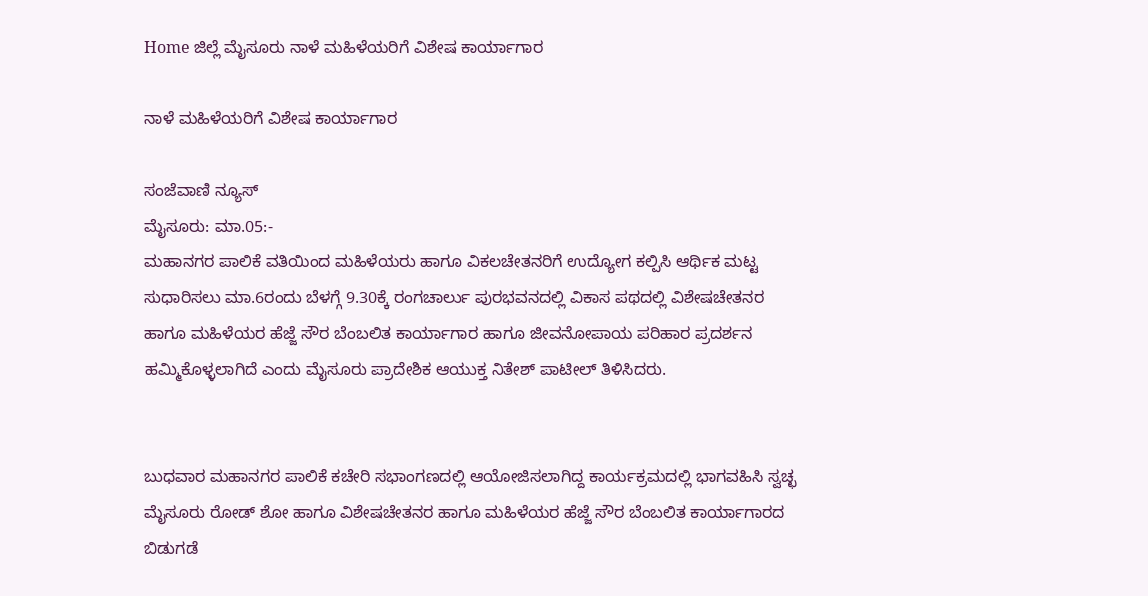Home ಜಿಲ್ಲೆ ಮೈಸೂರು ನಾಳೆ ಮಹಿಳೆಯರಿಗೆ ವಿಶೇಷ ಕಾರ್ಯಾಗಾರ

ನಾಳೆ ಮಹಿಳೆಯರಿಗೆ ವಿಶೇಷ ಕಾರ್ಯಾಗಾರ

ಸಂಜೆವಾಣಿ ನ್ಯೂಸ್
ಮೈಸೂರು: ಮಾ.05:-
ಮಹಾನಗರ ಪಾಲಿಕೆ ವತಿಯಿಂದ ಮಹಿಳೆಯರು ಹಾಗೂ ವಿಕಲಚೇತನರಿಗೆ ಉದ್ಯೋಗ ಕಲ್ಪಿಸಿ ಆರ್ಥಿಕ ಮಟ್ಟ ಸುಧಾರಿಸಲು ಮಾ.6ರಂದು ಬೆಳಗ್ಗೆ 9.30ಕ್ಕೆ ರಂಗಚಾರ್ಲು ಪುರಭವನದಲ್ಲಿ ವಿಕಾಸ ಪಥದಲ್ಲಿ ವಿಶೇಷಚೇತನರ ಹಾಗೂ ಮಹಿಳೆಯರ ಹೆಜ್ಜೆ ಸೌರ ಬೆಂಬಲಿತ ಕಾರ್ಯಾಗಾರ ಹಾಗೂ ಜೀವನೋಪಾಯ ಪರಿಹಾರ ಪ್ರದರ್ಶನ ಹಮ್ಮಿಕೊಳ್ಳಲಾಗಿದೆ ಎಂದು ಮೈಸೂರು ಪ್ರಾದೇಶಿಕ ಆಯುಕ್ತ ನಿತೇಶ್ ಪಾಟೀಲ್ ತಿಳಿಸಿದರು.


ಬುಧವಾರ ಮಹಾನಗರ ಪಾಲಿಕೆ ಕಚೇರಿ ಸಭಾಂಗಣದಲ್ಲಿ ಆಯೋಜಿಸಲಾಗಿದ್ದ ಕಾರ್ಯಕ್ರಮದಲ್ಲಿ ಭಾಗವಹಿಸಿ ಸ್ವಚ್ಛ ಮೈಸೂರು ರೋಡ್ ಶೋ ಹಾಗೂ ವಿಶೇಷಚೇತನರ ಹಾಗೂ ಮಹಿಳೆಯರ ಹೆಜ್ಜೆ ಸೌರ ಬೆಂಬಲಿತ ಕಾರ್ಯಾಗಾರದ ಬಿಡುಗಡೆ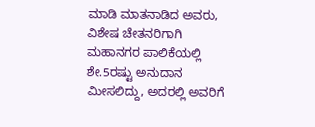ಮಾಡಿ ಮಾತನಾಡಿದ ಅವರು, ವಿಶೇಷ ಚೇತನರಿಗಾಗಿ ಮಹಾನಗರ ಪಾಲಿಕೆಯಲ್ಲಿ ಶೇ.5ರಷ್ಟು ಅನುದಾನ ಮೀಸಲಿದ್ದು, ಅದರಲ್ಲಿ ಅವರಿಗೆ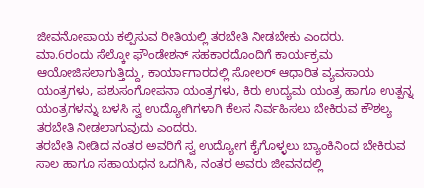ಜೀವನೋಪಾಯ ಕಲ್ಪಿಸುವ ರೀತಿಯಲ್ಲಿ ತರಬೇತಿ ನೀಡಬೇಕು ಎಂದರು.
ಮಾ.6ರಂದು ಸೆಲ್ಕೋ ಫೌಂಡೇಶನ್ ಸಹಕಾರದೊಂದಿಗೆ ಕಾರ್ಯಕ್ರಮ ಆಯೋಜಿಸಲಾಗುತ್ತಿದ್ದು, ಕಾರ್ಯಾಗಾರದಲ್ಲಿ ಸೋಲರ್ ಆಧಾರಿತ ವ್ಯವಸಾಯ ಯಂತ್ರಗಳು, ಪಶುಸಂಗೋಪನಾ ಯಂತ್ರಗಳು, ಕಿರು ಉದ್ಯಮ ಯಂತ್ರ ಹಾಗೂ ಉತ್ಪನ್ನ ಯಂತ್ರಗಳನ್ನು ಬಳಸಿ ಸ್ವ ಉದ್ಯೋಗಿಗಳಾಗಿ ಕೆಲಸ ನಿರ್ವಹಿಸಲು ಬೇಕಿರುವ ಕೌಶಲ್ಯ ತರಬೇತಿ ನೀಡಲಾಗುವುದು ಎಂದರು.
ತರಬೇತಿ ನೀಡಿದ ನಂತರ ಅವರಿಗೆ ಸ್ವ ಉದ್ಯೋಗ ಕೈಗೊಳ್ಳಲು ಬ್ಯಾಂಕಿನಿಂದ ಬೇಕಿರುವ ಸಾಲ ಹಾಗೂ ಸಹಾಯಧನ ಒದಗಿಸಿ, ನಂತರ ಅವರು ಜೀವನದಲ್ಲಿ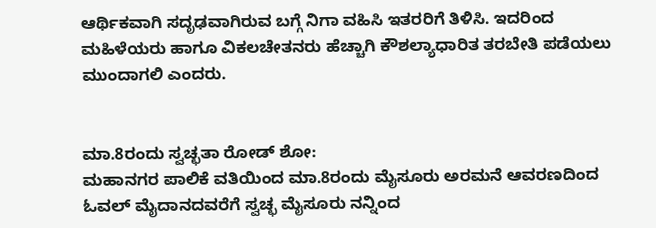ಆರ್ಥಿಕವಾಗಿ ಸದೃಢವಾಗಿರುವ ಬಗ್ಗೆ ನಿಗಾ ವಹಿಸಿ ಇತರರಿಗೆ ತಿಳಿಸಿ. ಇದರಿಂದ ಮಹಿಳೆಯರು ಹಾಗೂ ವಿಕಲಚೇತನರು ಹೆಚ್ಚಾಗಿ ಕೌಶಲ್ಯಾಧಾರಿತ ತರಬೇತಿ ಪಡೆಯಲು ಮುಂದಾಗಲಿ ಎಂದರು.


ಮಾ.8ರಂದು ಸ್ವಚ್ಛತಾ ರೋಡ್ ಶೋ:
ಮಹಾನಗರ ಪಾಲಿಕೆ ವತಿಯಿಂದ ಮಾ.8ರಂದು ಮೈಸೂರು ಅರಮನೆ ಆವರಣದಿಂದ ಓವಲ್ ಮೈದಾನದವರೆಗೆ ಸ್ವಚ್ಛ ಮೈಸೂರು ನನ್ನಿಂದ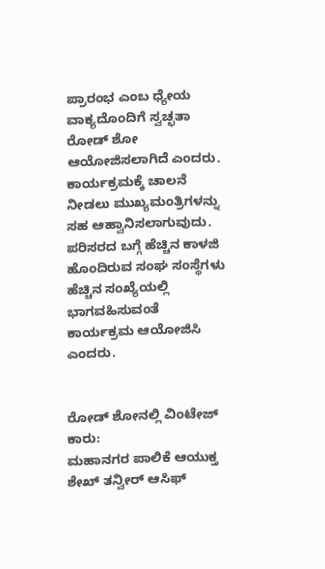ಪ್ರಾರಂಭ ಎಂಬ ಧ್ಯೇಯ ವಾಕ್ಯದೊಂದಿಗೆ ಸ್ವಚ್ಛತಾ ರೋಡ್ ಶೋ ಆಯೋಜಿಸಲಾಗಿದೆ ಎಂದರು.
ಕಾರ್ಯಕ್ರಮಕ್ಕೆ ಚಾಲನೆ ನೀಡಲು ಮುಖ್ಯಮಂತ್ರಿಗಳನ್ನು ಸಹ ಆಹ್ವಾನಿಸಲಾಗುವುದು. ಪರಿಸರದ ಬಗ್ಗೆ ಹೆಚ್ಚಿನ ಕಾಳಜಿ ಹೊಂದಿರುವ ಸಂಘ ಸಂಸ್ಥೆಗಳು ಹೆಚ್ಚಿನ ಸಂಖ್ಯೆಯಲ್ಲಿ ಭಾಗವಹಿಸುವಂತೆ ಕಾರ್ಯಕ್ರಮ ಆಯೋಜಿಸಿ ಎಂದರು.


ರೋಡ್ ಶೋನಲ್ಲಿ ವಿಂಟೇಜ್ ಕಾರು:
ಮಹಾನಗರ ಪಾಲಿಕೆ ಆಯುಕ್ತ ಶೇಖ್ ತನ್ವೀರ್ ಆಸಿಫ್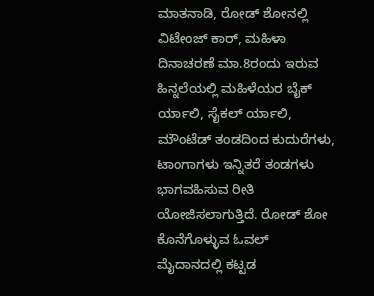ಮಾತನಾಡಿ, ರೋಡ್ ಶೋನಲ್ಲಿ ವಿಟೇಂಜ್ ಕಾರ್, ಮಹಿಳಾ ದಿನಾಚರಣೆ ಮಾ.8ರಂದು ಇರುವ ಹಿನ್ನಲೆಯಲ್ಲಿ ಮಹಿಳೆಯರ ಬೈಕ್ ರ್ಯಾಲಿ, ಸೈಕಲ್ ರ್ಯಾಲಿ, ಮೌಂಟೆಡ್ ತಂಡದಿಂದ ಕುದುರೆಗಳು, ಟಾಂಗಾಗಳು ಇನ್ನಿತರೆ ತಂಡಗಳು ಭಾಗವಹಿಸುವ ರೀತಿ ಯೋಜಿಸಲಾಗುತ್ತಿದೆ. ರೋಡ್ ಶೋ ಕೊನೆಗೊಳ್ಳುವ ಓವಲ್ ಮೈದಾನದಲ್ಲಿ ಕಟ್ಟಡ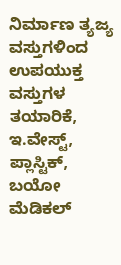ನಿರ್ಮಾಣ ತ್ಯಜ್ಯ ವಸ್ತುಗಳಿಂದ ಉಪಯುಕ್ತ ವಸ್ತುಗಳ ತಯಾರಿಕೆ, ಇ.ವೇಸ್ಟ್, ಪ್ಲಾಸ್ಟಿಕ್, ಬಯೋ ಮೆಡಿಕಲ್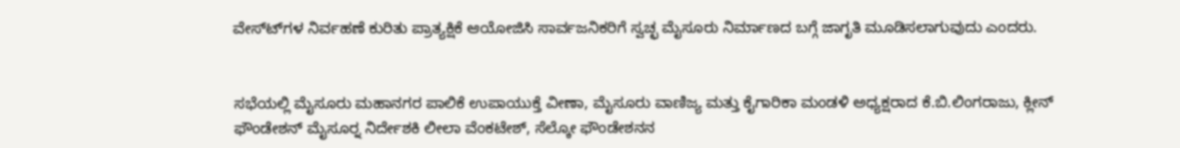ವೇಸ್ಟ್‍ಗಳ ನಿರ್ವಹಣೆ ಕುರಿತು ಪ್ರಾತ್ಯಕ್ಷಿಕೆ ಆಯೋಜಿಸಿ ಸಾರ್ವಜನಿಕರಿಗೆ ಸ್ವಚ್ಛ ಮೈಸೂರು ನಿರ್ಮಾಣದ ಬಗ್ಗೆ ಜಾಗೃತಿ ಮೂಡಿಸಲಾಗುವುದು ಎಂದರು.


ಸಭೆಯಲ್ಲಿ ಮೈಸೂರು ಮಹಾನಗರ ಪಾಲಿಕೆ ಉಪಾಯುಕ್ತೆ ವೀಣಾ, ಮೈಸೂರು ವಾಣಿಜ್ಯ ಮತ್ತು ಕೈಗಾರಿಕಾ ಮಂಡಳಿ ಅಧ್ಯಕ್ಷರಾದ ಕೆ.ಬಿ.ಲಿಂಗರಾಜು, ಕ್ಲೀನ್ ಫೌಂಡೇಶನ್ ಮೈಸೂರ್‍ನ ನಿರ್ದೇಶಕಿ ಲೀಲಾ ವೆಂಕಟೇಶ್, ಸೆಲ್ಕೋ ಫೌಂಡೇಶನನ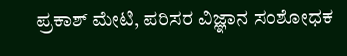ಪ್ರಕಾಶ್ ಮೇಟಿ, ಪರಿಸರ ವಿಜ್ಞಾನ ಸಂಶೋಧಕ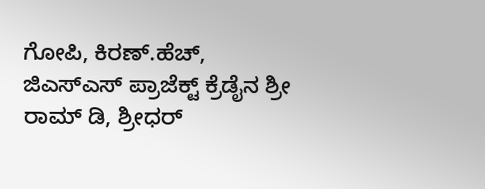ಗೋಪಿ, ಕಿರಣ್.ಹೆಚ್, ಜಿಎಸ್‍ಎಸ್ ಪ್ರಾಜೆಕ್ಟ್ ಕ್ರೆಡೈನ ಶ್ರೀ ರಾಮ್ ಡಿ, ಶ್ರೀಧರ್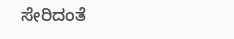ಸೇರಿದಂತೆ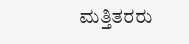ಮತ್ತಿತರರು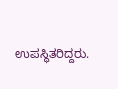ಉಪಸ್ಥಿತರಿದ್ದರು.